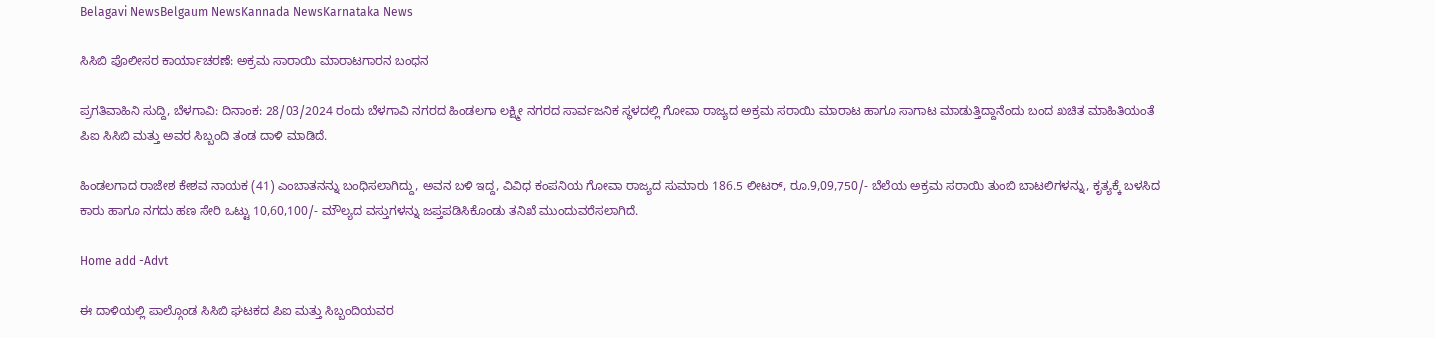Belagavi NewsBelgaum NewsKannada NewsKarnataka News

ಸಿಸಿಬಿ ಪೊಲೀಸರ ಕಾರ್ಯಾಚರಣೆ: ಅಕ್ರಮ ಸಾರಾಯಿ ಮಾರಾಟಗಾರನ ಬಂಧನ

ಪ್ರಗತಿವಾಹಿನಿ ಸುದ್ದಿ, ಬೆಳಗಾವಿ: ದಿನಾಂಕ: 28/03/2024 ರಂದು ಬೆಳಗಾವಿ ನಗರದ ಹಿಂಡಲಗಾ ಲಕ್ಷ್ಮೀ ನಗರದ ಸಾರ್ವಜನಿಕ ಸ್ಥಳದಲ್ಲಿ ಗೋವಾ ರಾಜ್ಯದ ಅಕ್ರಮ ಸರಾಯಿ ಮಾರಾಟ ಹಾಗೂ ಸಾಗಾಟ ಮಾಡುತ್ತಿದ್ದಾನೆಂದು ಬಂದ ಖಚಿತ ಮಾಹಿತಿಯಂತೆ ಪಿಐ ಸಿಸಿಬಿ ಮತ್ತು ಅವರ ಸಿಬ್ಬಂದಿ ತಂಡ ದಾಳಿ ಮಾಡಿದೆ.

ಹಿಂಡಲಗಾದ ರಾಜೇಶ ಕೇಶವ ನಾಯಕ (41) ಎಂಬಾತನನ್ನು ಬಂಧಿಸಲಾಗಿದ್ದು, ಅವನ ಬಳಿ ಇದ್ದ, ವಿವಿಧ ಕಂಪನಿಯ ಗೋವಾ ರಾಜ್ಯದ ಸುಮಾರು 186.5 ಲೀಟರ್, ರೂ.9,09,750/- ಬೆಲೆಯ ಅಕ್ರಮ ಸರಾಯಿ ತುಂಬಿ ಬಾಟಲಿಗಳನ್ನು, ಕೃತ್ಯಕ್ಕೆ ಬಳಸಿದ ಕಾರು ಹಾಗೂ ನಗದು ಹಣ ಸೇರಿ ಒಟ್ಟು 10,60,100/- ಮೌಲ್ಯದ ವಸ್ತುಗಳನ್ನು ಜಪ್ತಪಡಿಸಿಕೊಂಡು ತನಿಖೆ ಮುಂದುವರೆಸಲಾಗಿದೆ.

Home add -Advt

ಈ ದಾಳಿಯಲ್ಲಿ ಪಾಲ್ಗೊಂಡ ಸಿಸಿಬಿ ಘಟಕದ ಪಿಐ ಮತ್ತು ಸಿಬ್ಬಂದಿಯವರ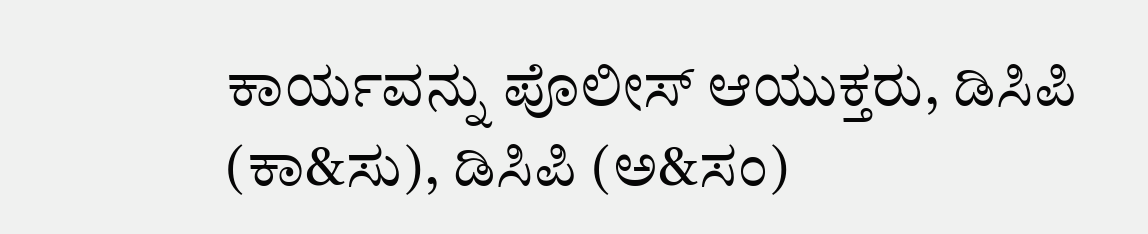ಕಾರ್ಯವನ್ನು ಪೊಲೀಸ್ ಆಯುಕ್ತರು, ಡಿಸಿಪಿ (ಕಾ&ಸು), ಡಿಸಿಪಿ (ಅ&ಸಂ)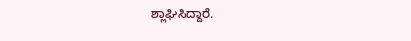ಶ್ಲಾಘಿಸಿದ್ದಾರೆ.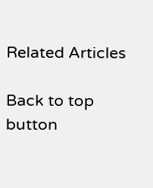Related Articles

Back to top button